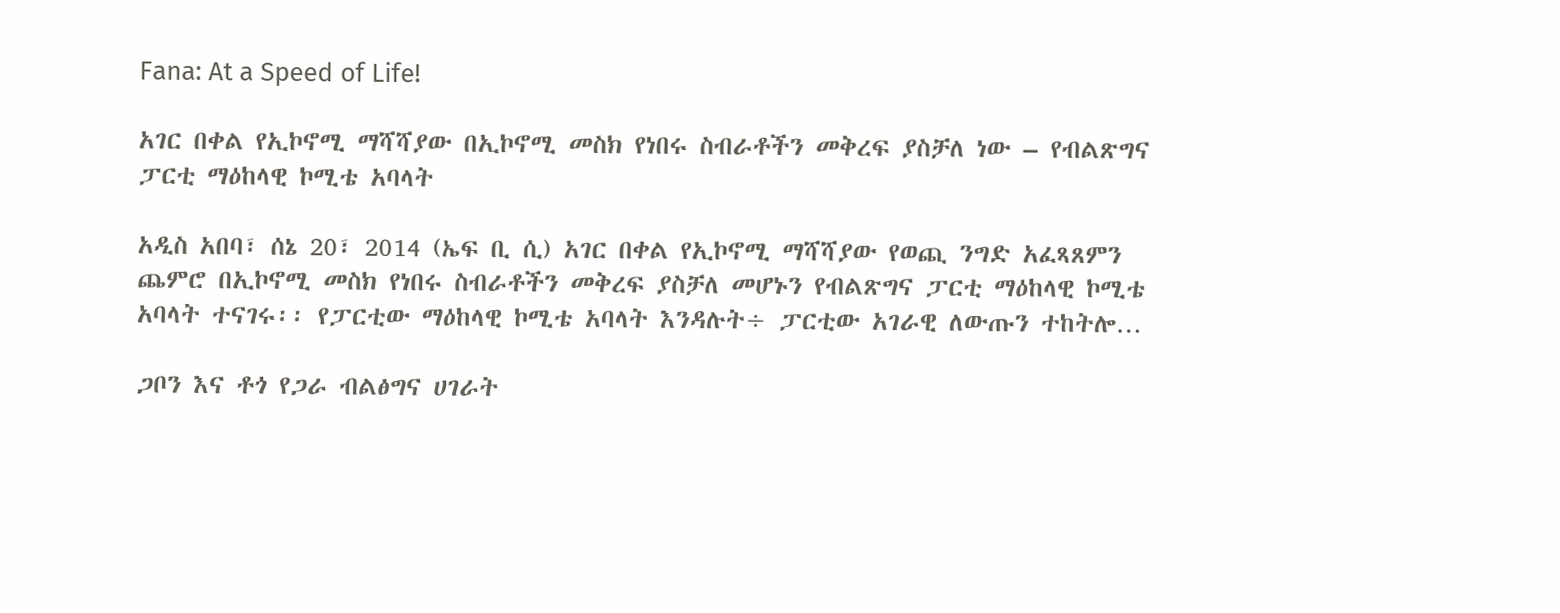Fana: At a Speed of Life!

አገር በቀል የኢኮኖሚ ማሻሻያው በኢኮኖሚ መስክ የነበሩ ስብራቶችን መቅረፍ ያስቻለ ነው – የብልጽግና ፓርቲ ማዕከላዊ ኮሚቴ አባላት

አዲስ አበባ፣ ሰኔ 20፣ 2014 (ኤፍ ቢ ሲ) አገር በቀል የኢኮኖሚ ማሻሻያው የወጪ ንግድ አፈጻጸምን ጨምሮ በኢኮኖሚ መስክ የነበሩ ስብራቶችን መቅረፍ ያስቻለ መሆኑን የብልጽግና ፓርቲ ማዕከላዊ ኮሚቴ አባላት ተናገሩ፡፡ የፓርቲው ማዕከላዊ ኮሚቴ አባላት እንዳሉት÷ ፓርቲው አገራዊ ለውጡን ተከትሎ…

ጋቦን እና ቶጎ የጋራ ብልፅግና ሀገራት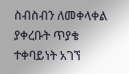ስብስብን ለመቀላቀል ያቀረቡት ጥያቄ ተቀባይነት አገኘ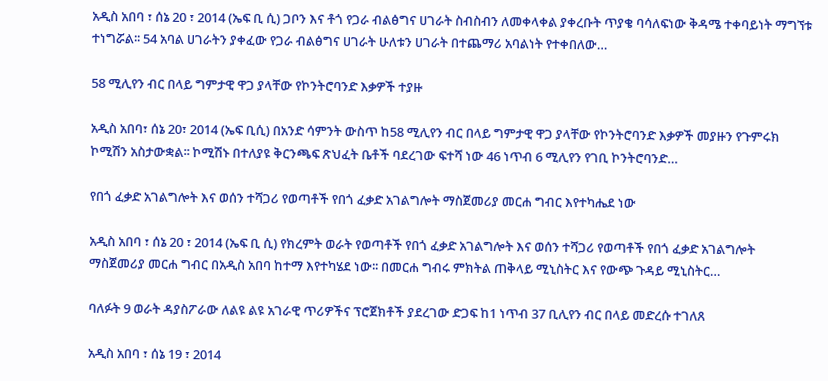አዲስ አበባ ፣ ሰኔ 20 ፣ 2014 (ኤፍ ቢ ሲ) ጋቦን እና ቶጎ የጋራ ብልፅግና ሀገራት ስብስብን ለመቀላቀል ያቀረቡት ጥያቄ ባሳለፍነው ቅዳሜ ተቀባይነት ማግኘቱ ተነግሯል፡፡ 54 አባል ሀገራትን ያቀፈው የጋራ ብልፅግና ሀገራት ሁለቱን ሀገራት በተጨማሪ አባልነት የተቀበለው…

58 ሚሊየን ብር በላይ ግምታዊ ዋጋ ያላቸው የኮንትሮባንድ እቃዎች ተያዙ

አዲስ አበባ፣ ሰኔ 20፣ 2014 (ኤፍ ቢሲ) በአንድ ሳምንት ውስጥ ከ58 ሚሊየን ብር በላይ ግምታዊ ዋጋ ያላቸው የኮንትሮባንድ እቃዎች መያዙን የጉምሩክ ኮሚሽን አስታውቋል፡፡ ኮሚሽኑ በተለያዩ ቅርንጫፍ ጽህፈት ቤቶች ባደረገው ፍተሻ ነው 46 ነጥብ 6 ሚሊየን የገቢ ኮንትሮባንድ…

የበጎ ፈቃድ አገልግሎት እና ወሰን ተሻጋሪ የወጣቶች የበጎ ፈቃድ አገልግሎት ማስጀመሪያ መርሐ ግብር እየተካሔደ ነው

አዲስ አበባ ፣ ሰኔ 20 ፣ 2014 (ኤፍ ቢ ሲ) የክረምት ወራት የወጣቶች የበጎ ፈቃድ አገልግሎት እና ወሰን ተሻጋሪ የወጣቶች የበጎ ፈቃድ አገልግሎት ማስጀመሪያ መርሐ ግብር በአዲስ አበባ ከተማ እየተካሄደ ነው፡፡ በመርሐ ግብሩ ምክትል ጠቅላይ ሚኒስትር እና የውጭ ጉዳይ ሚኒስትር…

ባለፉት 9 ወራት ዳያስፖራው ለልዩ ልዩ አገራዊ ጥሪዎችና ፕሮጀክቶች ያደረገው ድጋፍ ከ1 ነጥብ 37 ቢሊየን ብር በላይ መድረሱ ተገለጸ

አዲስ አበባ ፣ ሰኔ 19 ፣ 2014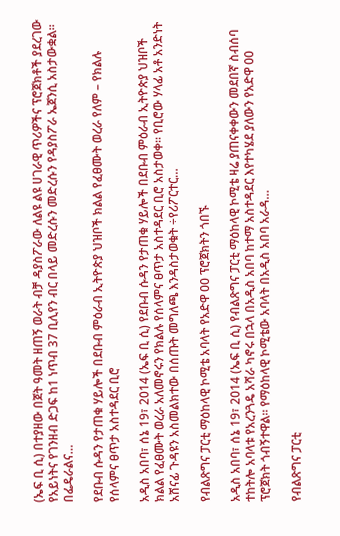(ኤፍ ቢ ሲ) በተያዘው በጀት ዓመት ዘጠኝ ወራት ብቻ ዳያስፖራው ለልዩ ልዩ ሀገራዊ ጥሪዎችና ፕሮጀክቶች ያደረገው የአይነትና የገንዘብ ድጋፍ ከ1 ነጥብ 37 ቢሊየን ብር በላይ መድረሱን መድረሱን የዳያስፖራ ኤጀንሲ አስታውቋል፡፡   በፌዴራልና…

የደቡብ ሱዳን የታጠቁ ሃይሎች በደቡብ ምዕራብ ኢትዮጵያ ህዝቦች ክልል የፈፀሙት ወረራ የለም – የክልሉ የሰላምና ፀጥታ አስተዳደር ቢሮ

አዲስ አበባ፣ ሰኔ 19፣ 2014 (ኤፍ ቢ ሲ) የደቡብ ሱዳን የታጠቁ ሃይሎች በደቡብ ምዕራብ ኢትዮጵያ ህዝቦች ክልል የፈፀሙት ወረራ አለመኖሩን የክልሉ የሰላምና ፀጥታ አስተዳደር ቢሮ አስታወቀ፡፡ የቢሮው ሃላፊ አቶ አንድነት አሸናፊ ጉዳዩን አስመልክተው በሰጡት መግለጫ እንዳስታወቁት ÷የሪፖርተር…

የብልጽግና ፓርቲ ማዕከላዊ ኮሚቴ አባላት የአድዋ 00 ፕሮጀክትን ጎበኙ

አዲስ አበባ፣ ሰኔ 19፣ 2014 (ኤፍ ቢ ሲ) የብልጽግና ፓርቲ ማዕከላዊ ኮሚቴ ዛሬ ያጠናቀቀውን መደበኛ ስብሰባ ተከትሎ አባላቱ የአረንጓዴ አሻራ ካኖሩ በኋላ በአዲስ አበባ ከተማ አስተዳደር እየተካሄደ ያለውን የአድዋ 00 ፕሮጀክት ጎብኝተዋል። የማዕከላዊ ኮሚቴው አባላት በአዲስ አበባ አራዳ…

የብልጽግና ፓርቲ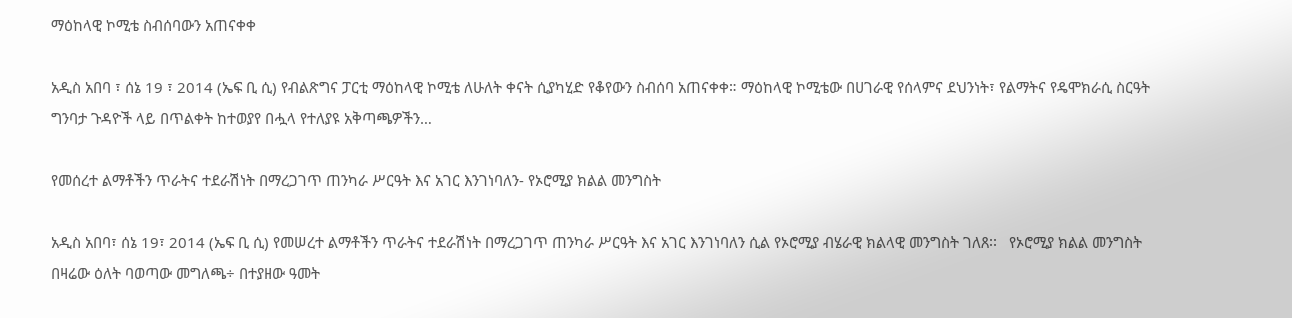ማዕከላዊ ኮሚቴ ስብሰባውን አጠናቀቀ

አዲስ አበባ ፣ ሰኔ 19 ፣ 2014 (ኤፍ ቢ ሲ) የብልጽግና ፓርቲ ማዕከላዊ ኮሚቴ ለሁለት ቀናት ሲያካሂድ የቆየውን ስብሰባ አጠናቀቀ። ማዕከላዊ ኮሚቴው በሀገራዊ የሰላምና ደህንነት፣ የልማትና የዴሞክራሲ ስርዓት ግንባታ ጉዳዮች ላይ በጥልቀት ከተወያየ በሗላ የተለያዩ አቅጣጫዎችን…

የመሰረተ ልማቶችን ጥራትና ተደራሽነት በማረጋገጥ ጠንካራ ሥርዓት እና አገር እንገነባለን- የኦሮሚያ ክልል መንግስት

አዲስ አበባ፣ ሰኔ 19፣ 2014 (ኤፍ ቢ ሲ) የመሠረተ ልማቶችን ጥራትና ተደራሽነት በማረጋገጥ ጠንካራ ሥርዓት እና አገር እንገነባለን ሲል የኦሮሚያ ብሄራዊ ክልላዊ መንግስት ገለጸ፡፡   የኦሮሚያ ክልል መንግስት በዛሬው ዕለት ባወጣው መግለጫ÷ በተያዘው ዓመት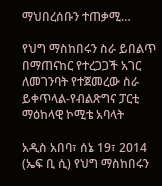ማህበረሰቡን ተጠቃሚ…

የህግ ማስከበሩን ስራ ይበልጥ በማጠናከር የተረጋጋች አገር ለመገንባት የተጀመረው ስራ ይቀጥላል-የብልጽግና ፓርቲ ማዕከላዊ ኮሚቴ አባላት

አዲስ አበባ፣ ሰኔ 19፣ 2014 (ኤፍ ቢ ሲ) የህግ ማስከበሩን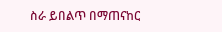ስራ ይበልጥ በማጠናከር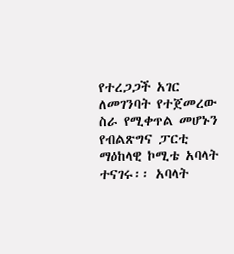የተረጋጋች አገር ለመገንባት የተጀመረው ስራ የሚቀጥል መሆኑን የብልጽግና ፓርቲ ማዕከላዊ ኮሚቴ አባላት ተናገሩ፡፡ አባላት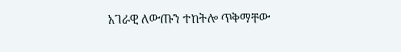አገራዊ ለውጡን ተከትሎ ጥቅማቸው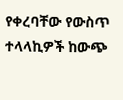የቀረባቸው የውስጥ ተላላኪዎች ከውጭ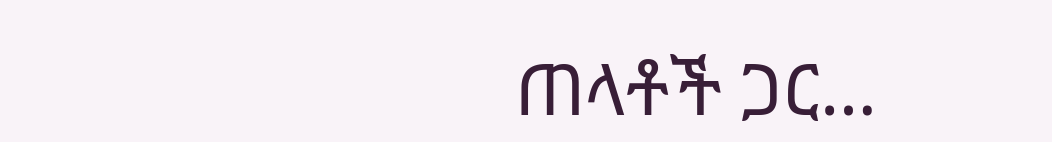ጠላቶች ጋር…